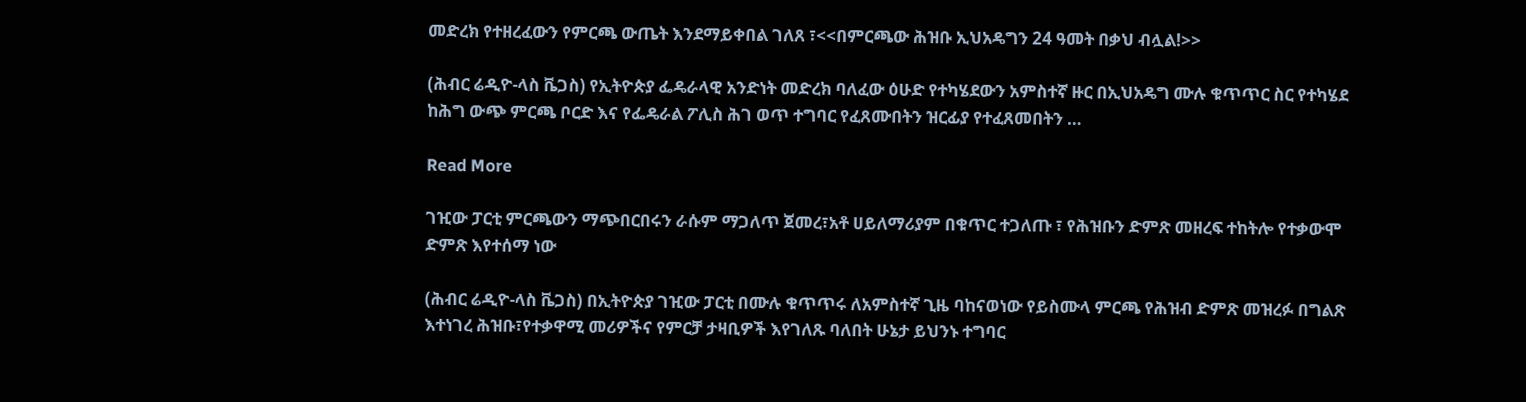መድረክ የተዘረፈውን የምርጫ ውጤት እንደማይቀበል ገለጸ ፣<<በምርጫው ሕዝቡ ኢህአዴግን 24 ዓመት በቃህ ብሏል!>>

(ሕብር ሬዲዮ-ላስ ቬጋስ) የኢትዮጵያ ፌዴራላዊ አንድነት መድረክ ባለፈው ዕሁድ የተካሄደውን አምስተኛ ዙር በኢህአዴግ ሙሉ ቁጥጥር ስር የተካሄደ ከሕግ ውጭ ምርጫ ቦርድ እና የፌዴራል ፖሊስ ሕገ ወጥ ተግባር የፈጸሙበትን ዝርፊያ የተፈጸመበትን …

Read More

ገዢው ፓርቲ ምርጫውን ማጭበርበሩን ራሱም ማጋለጥ ጀመረ፣አቶ ሀይለማሪያም በቁጥር ተጋለጡ ፣ የሕዝቡን ድምጽ መዘረፍ ተከትሎ የተቃውሞ ድምጽ እየተሰማ ነው

(ሕብር ሬዲዮ-ላስ ቬጋስ) በኢትዮጵያ ገዢው ፓርቲ በሙሉ ቁጥጥሩ ለአምስተኛ ጊዜ ባከናወነው የይስሙላ ምርጫ የሕዝብ ድምጽ መዝረፉ በግልጽ እተነገረ ሕዝቡ፣የተቃዋሚ መሪዎችና የምርቻ ታዛቢዎች እየገለጹ ባለበት ሁኔታ ይህንኑ ተግባር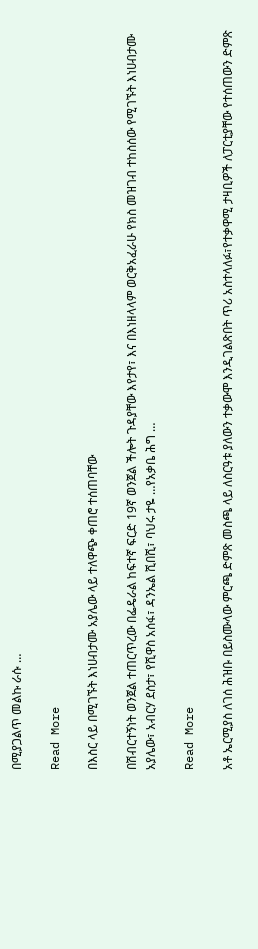በሚያጋልጥ መልኩ ራሱ …

Read More

በእስር ላይ በሚገኙት እነሀብታሙ አያሌው ላይ ተለዋጭ ቀጠሮ ተሰጠባቸው

በሽብርተኝነት ወንጀል ተጠርጥረው በፌዴራል ከፍተኛ ፍርድ 19ኛ ወንጀል ችሎት ጉዳያቸው እየታየ፣ እና በእነዘላላም ወርቅአፈራሁ የክስ መዝገብ ተከስሰው የሚገኙት እነሀብታሙ አያሌው፣ አብርሃ ደስታ፣ የሺዋስ አሰፋ፣ ዳንኤል ሺበሺ፣ ባህሩ ታዬ …የአቃቤ ሕግ …

Read More

አቶ ኤርሚያስ ለገሰ ሕዝቡ በይስሙላው ምርጫ ድምጽ መስጫ ላይ ለስርዓቱ ያለውን ተቃውሞ እንዲገልጽበት ጥሪ አስተላለፉ፣የተቃዋሚ ታዛቢዎች ለፓርቲያቸው የተሰጠውን ድምጽ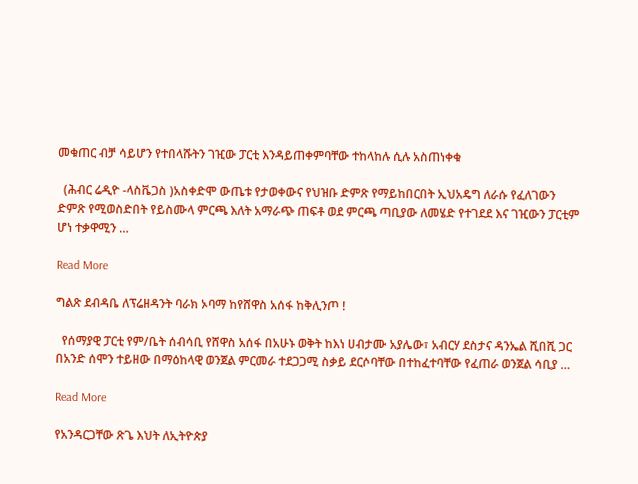መቁጠር ብቻ ሳይሆን የተበላሹትን ገዢው ፓርቲ እንዳይጠቀምባቸው ተከላከሉ ሲሉ አስጠነቀቁ

  (ሕብር ሬዲዮ -ላስቬጋስ )አስቀድሞ ውጤቱ የታወቀውና የህዝቡ ድምጽ የማይከበርበት ኢህአዴግ ለራሱ የፈለገውን ድምጽ የሚወስድበት የይስሙላ ምርጫ እለት አማራጭ ጠፍቶ ወደ ምርጫ ጣቢያው ለመሄድ የተገደደ እና ገዢውን ፓርቲም ሆነ ተቃዋሚን …

Read More

ግልጽ ደብዳቤ ለፕሬዘዳንት ባራክ ኦባማ ከየሸዋስ አሰፋ ከቅሊንጦ !

  የሰማያዊ ፓርቲ የም/ቤት ሰብሳቢ የሸዋስ አሰፋ በአሁኑ ወቅት ከእነ ሀብታሙ አያሌው፣ አብርሃ ደስታና ዳንኤል ሺበሺ ጋር በአንድ ሰሞን ተይዘው በማዕከላዊ ወንጀል ምርመራ ተደጋጋሚ ስቃይ ደርሶባቸው በተከፈተባቸው የፈጠራ ወንጀል ሳቢያ …

Read More

የአንዳርጋቸው ጽጌ እህት ለኢትዮጵያ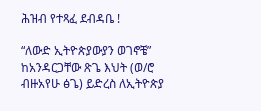ሕዝብ የተጻፈ ደብዳቤ !

“ለውድ ኢትዮጵያውያን ወገኖቼ” ከአንዳርጋቸው ጽጌ እህት (ወ/ሮ ብዙአየሁ ፅጌ) ይድረስ ለኢትዮጵያ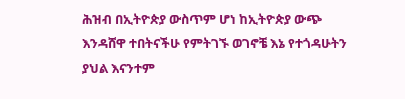ሕዝብ በኢትዮጵያ ውስጥም ሆነ ከኢትዮጵያ ውጭ እንዳሸዋ ተበትናችሁ የምትገኙ ወገኖቼ እኔ የተጎዳሁትን ያህል እናንተም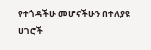የተጎዳችሁ መሆናችሁን በተለያዩ ሀገሮች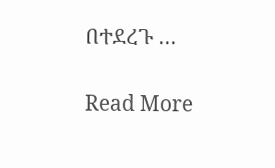በተደረጉ …

Read More